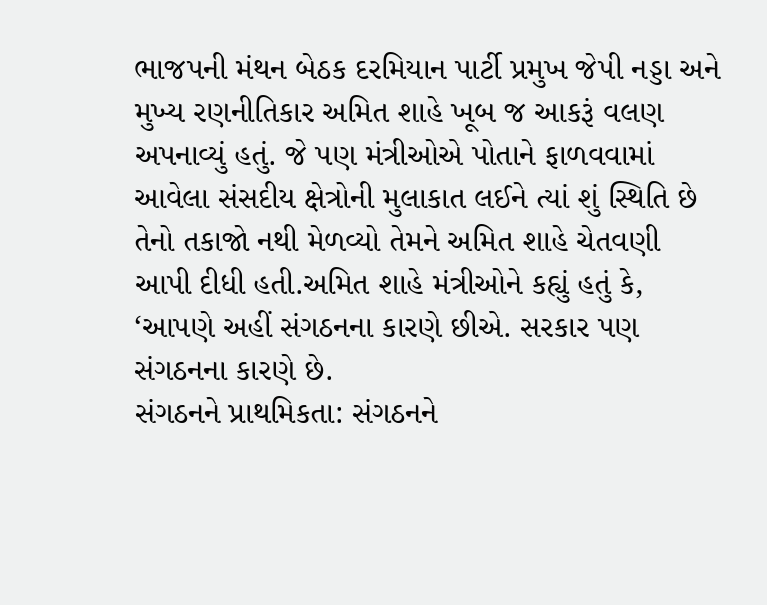ભાજપની મંથન બેઠક દરમિયાન પાર્ટી પ્રમુખ જેપી નડ્ડા અને મુખ્ય રણનીતિકાર અમિત શાહે ખૂબ જ આકરૂં વલણ અપનાવ્યું હતું. જે પણ મંત્રીઓએ પોતાને ફાળવવામાં આવેલા સંસદીય ક્ષેત્રોની મુલાકાત લઈને ત્યાં શું સ્થિતિ છે તેનો તકાજો નથી મેળવ્યો તેમને અમિત શાહે ચેતવણી આપી દીધી હતી.અમિત શાહે મંત્રીઓને કહ્યું હતું કે, ‘આપણે અહીં સંગઠનના કારણે છીએ. સરકાર પણ સંગઠનના કારણે છે.
સંગઠનને પ્રાથમિકતા: સંગઠનને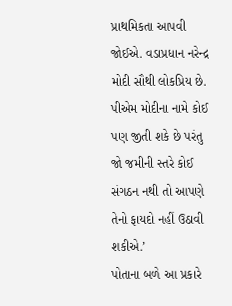પ્રાથમિકતા આપવી જોઈએ. વડાપ્રધાન નરેન્દ્ર મોદી સૌથી લોકપ્રિય છે. પીએમ મોદીના નામે કોઈ પણ જીતી શકે છે પરંતુ જો જમીની સ્તરે કોઈ સંગઠન નથી તો આપણે તેનો ફાયદો નહીં ઉઠાવી શકીએ.’
પોતાના બળે આ પ્રકારે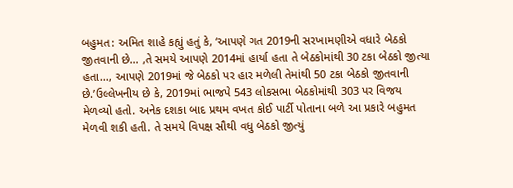બહુમત: અમિત શાહે કહ્યું હતું કે, ‘આપણે ગત 2019ની સરખામણીએ વધારે બેઠકો જીતવાની છે… ,તે સમયે આપણે 2014માં હાર્યા હતા તે બેઠકોમાંથી 30 ટકા બેઠકો જીત્યા હતા…, આપણે 2019માં જે બેઠકો પર હાર મળેલી તેમાંથી 50 ટકા બેઠકો જીતવાની છે.’ઉલ્લેખનીય છે કે, 2019માં ભાજપે 543 લોકસભા બેઠકોમાંથી 303 પર વિજય મેળવ્યો હતો. અનેક દશકા બાદ પ્રથમ વખત કોઈ પાર્ટી પોતાના બળે આ પ્રકારે બહુમત મેળવી શકી હતી. તે સમયે વિપક્ષ સૌથી વધુ બેઠકો જીત્યું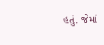હતું. જેમાં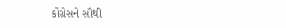કોંગ્રેસને સૌથી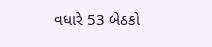વધારે 53 બેઠકો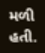મળી હતી.